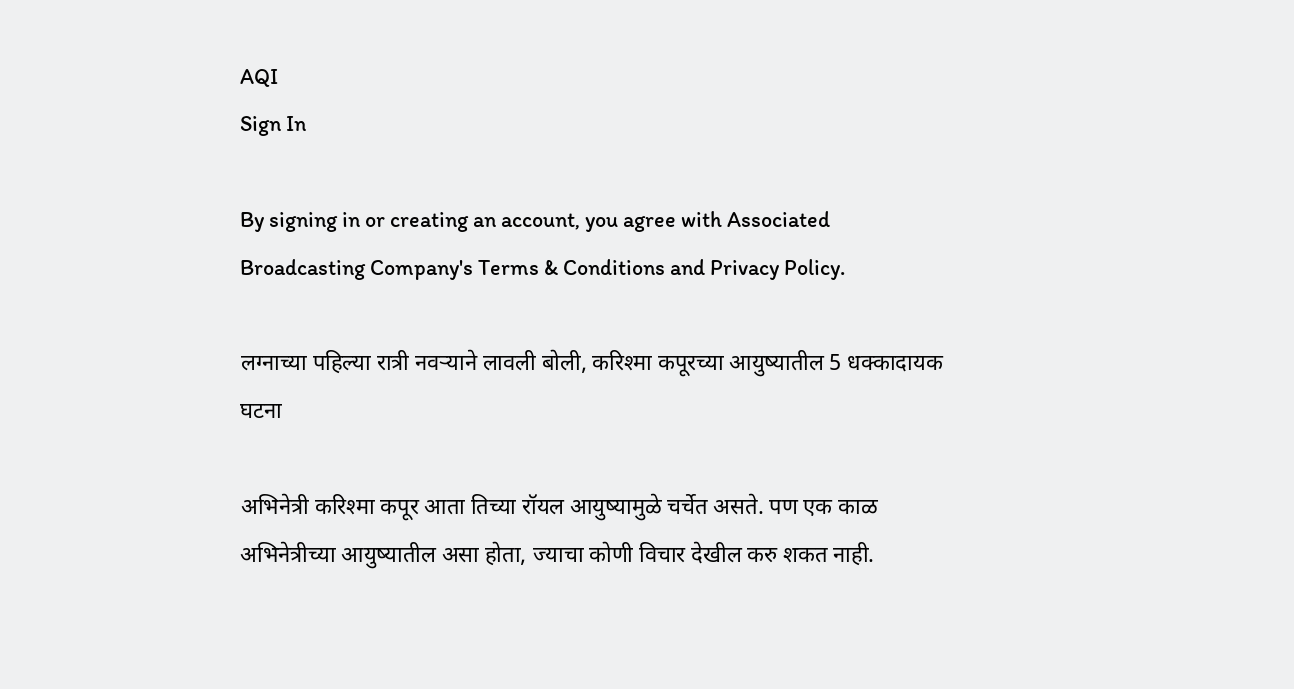AQI
Sign In

By signing in or creating an account, you agree with Associated Broadcasting Company's Terms & Conditions and Privacy Policy.

लग्नाच्या पहिल्या रात्री नवऱ्याने लावली बोली, करिश्मा कपूरच्या आयुष्यातील 5 धक्कादायक घटना

अभिनेत्री करिश्मा कपूर आता तिच्या रॉयल आयुष्यामुळे चर्चेत असते. पण एक काळ अभिनेत्रीच्या आयुष्यातील असा होता, ज्याचा कोणी विचार देखील करु शकत नाही.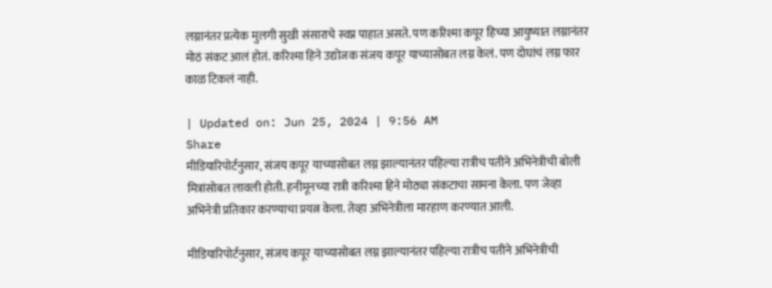लग्नानंतर प्रत्येक मुलगी सुखी संसाराचे स्वप्न पाहात असते. पण करिश्मा कपूर हिच्या आयुष्यात लग्नानंतर मोठं संकट आलं होतं. करिश्मा हिने उद्योजक संजय कपूर याच्यासोबत लग्न केलं. पण दोघांचं लग्न फार काळ टिकलं नाही.

| Updated on: Jun 25, 2024 | 9:56 AM
Share
मीडियारिपोर्टनुसार, संजय कपूर याच्यासोबत लग्न झाल्यानंतर पहिल्या रात्रीच पतीने अभिनेत्रीची बोली मित्रांसोबत लावली होती. हनीमूनच्या रात्री करिश्मा हिने मोठ्या संकटाचा सामना केला. पण जेव्हा अभिनेत्री प्रतिकार करण्याचा प्रयत्न केला. तेव्हा अभिनेत्रीला मारहाण करण्यात आली.

मीडियारिपोर्टनुसार, संजय कपूर याच्यासोबत लग्न झाल्यानंतर पहिल्या रात्रीच पतीने अभिनेत्रीची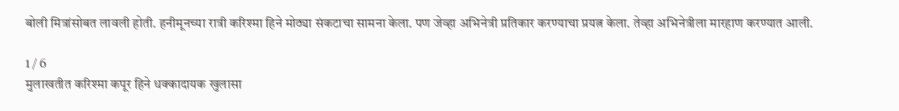बोली मित्रांसोबत लावली होती. हनीमूनच्या रात्री करिश्मा हिने मोठ्या संकटाचा सामना केला. पण जेव्हा अभिनेत्री प्रतिकार करण्याचा प्रयत्न केला. तेव्हा अभिनेत्रीला मारहाण करण्यात आली.

1 / 6
मुलाखतीत करिश्मा कपूर हिने धक्कादायक खुलासा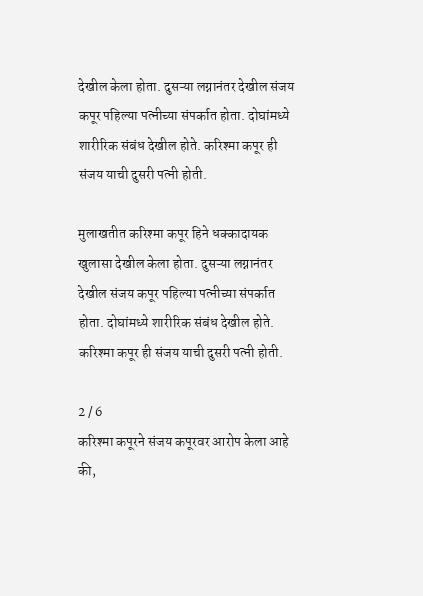देखील केला होता. दुसऱ्या लग्नानंतर देखील संजय कपूर पहिल्या पत्नीच्या संपर्कात होता. दोघांमध्ये शारीरिक संबंध देखील होते. करिश्मा कपूर ही संजय याची दुसरी पत्नी होती.

मुलाखतीत करिश्मा कपूर हिने धक्कादायक खुलासा देखील केला होता. दुसऱ्या लग्नानंतर देखील संजय कपूर पहिल्या पत्नीच्या संपर्कात होता. दोघांमध्ये शारीरिक संबंध देखील होते. करिश्मा कपूर ही संजय याची दुसरी पत्नी होती.

2 / 6
करिश्मा कपूरने संजय कपूरवर आरोप केला आहे की,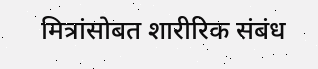मित्रांसोबत शारीरिक संबंध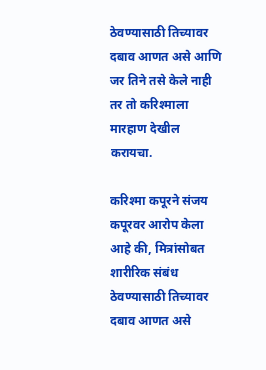ठेवण्यासाठी तिच्यावर दबाव आणत असे आणि जर तिने तसे केले नाही तर तो करिश्माला मारहाण देखील करायचा.

करिश्मा कपूरने संजय कपूरवर आरोप केला आहे की, मित्रांसोबत शारीरिक संबंध ठेवण्यासाठी तिच्यावर दबाव आणत असे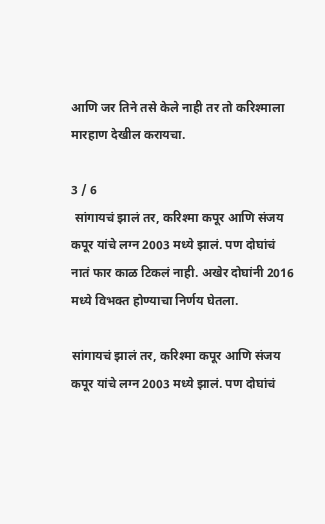आणि जर तिने तसे केले नाही तर तो करिश्माला मारहाण देखील करायचा.

3 / 6
 सांगायचं झालं तर, करिश्मा कपूर आणि संजय कपूर यांचे लग्न 2003 मध्ये झालं. पण दोघांचं नातं फार काळ टिकलं नाही. अखेर दोघांनी 2016 मध्ये विभक्त होण्याचा निर्णय घेतला.

सांगायचं झालं तर, करिश्मा कपूर आणि संजय कपूर यांचे लग्न 2003 मध्ये झालं. पण दोघांचं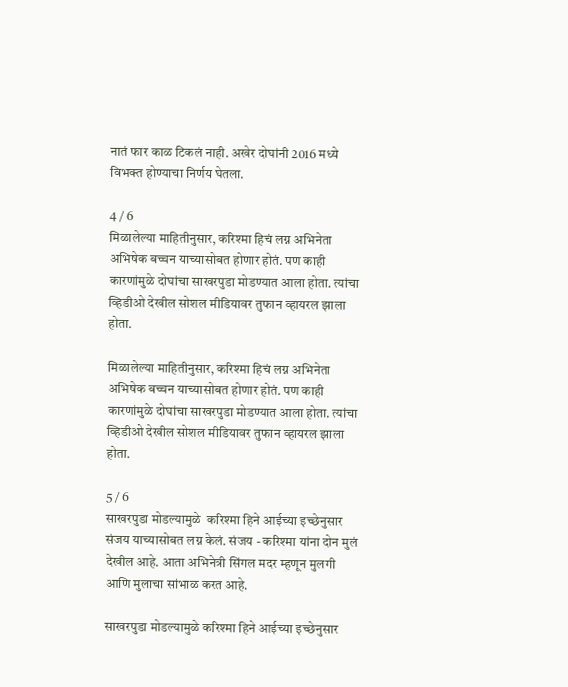नातं फार काळ टिकलं नाही. अखेर दोघांनी 2016 मध्ये विभक्त होण्याचा निर्णय घेतला.

4 / 6
मिळालेल्या माहितीनुसार, करिश्मा हिचं लग्न अभिनेता अभिषेक बच्चन याच्यासोबत होणार होतं. पण काही कारणांमुळे दोघांचा साखरपुडा मोडण्यात आला होता. त्यांचा व्हिडीओ देखील सोशल मीडियावर तुफान व्हायरल झाला होता.

मिळालेल्या माहितीनुसार, करिश्मा हिचं लग्न अभिनेता अभिषेक बच्चन याच्यासोबत होणार होतं. पण काही कारणांमुळे दोघांचा साखरपुडा मोडण्यात आला होता. त्यांचा व्हिडीओ देखील सोशल मीडियावर तुफान व्हायरल झाला होता.

5 / 6
साखरपुडा मोडल्यामुळे  करिश्मा हिने आईच्या इच्छेनुसार संजय याच्यासोबत लग्न केलं. संजय - करिश्मा यांना दोन मुलं देखील आहे. आता अभिनेत्री सिंगल मदर म्हणून मुलगी आणि मुलाचा सांभाळ करत आहे.

साखरपुडा मोडल्यामुळे करिश्मा हिने आईच्या इच्छेनुसार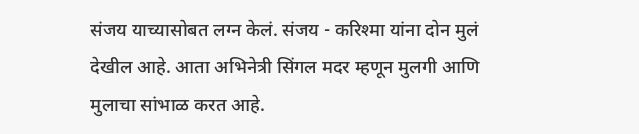संजय याच्यासोबत लग्न केलं. संजय - करिश्मा यांना दोन मुलं देखील आहे. आता अभिनेत्री सिंगल मदर म्हणून मुलगी आणि मुलाचा सांभाळ करत आहे.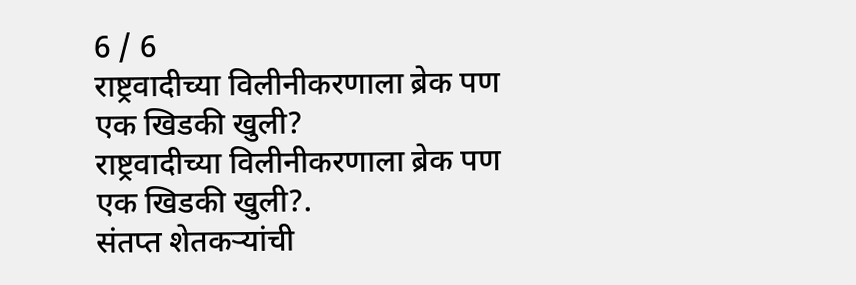6 / 6
राष्ट्रवादीच्या विलीनीकरणाला ब्रेक पण एक खिडकी खुली?
राष्ट्रवादीच्या विलीनीकरणाला ब्रेक पण एक खिडकी खुली?.
संतप्त शेतकऱ्यांची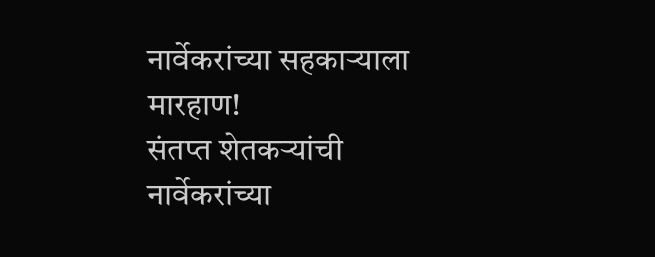नार्वेकरांच्या सहकाऱ्याला मारहाण!
संतप्त शेतकऱ्यांची नार्वेकरांच्या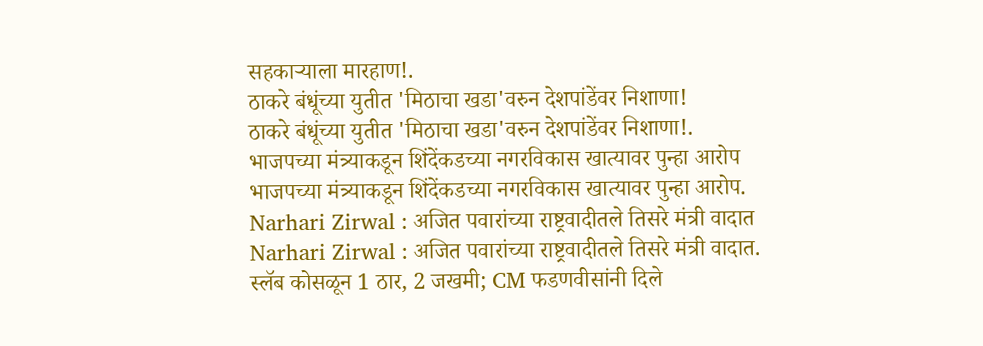सहकाऱ्याला मारहाण!.
ठाकरे बंधूंच्या युतीत 'मिठाचा खडा'वरुन देशपांडेंवर निशाणा!
ठाकरे बंधूंच्या युतीत 'मिठाचा खडा'वरुन देशपांडेंवर निशाणा!.
भाजपच्या मंत्र्याकडून शिंदेंकडच्या नगरविकास खात्यावर पुन्हा आरोप
भाजपच्या मंत्र्याकडून शिंदेंकडच्या नगरविकास खात्यावर पुन्हा आरोप.
Narhari Zirwal : अजित पवारांच्या राष्ट्रवादीतले तिसरे मंत्री वादात
Narhari Zirwal : अजित पवारांच्या राष्ट्रवादीतले तिसरे मंत्री वादात.
स्लॅब कोसळून 1 ठार, 2 जखमी; CM फडणवीसांनी दिले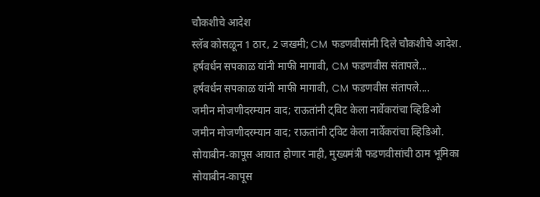चौकशीचे आदेश
स्लॅब कोसळून 1 ठार, 2 जखमी; CM फडणवीसांनी दिले चौकशीचे आदेश.
हर्षवर्धन सपकाळ यांनी माफी मागावी, CM फडणवीस संतापले...
हर्षवर्धन सपकाळ यांनी माफी मागावी, CM फडणवीस संतापले....
जमीन मोजणीदरम्यान वाद; राऊतांनी ट्विट केला नार्वेकरांचा व्हिडिओ
जमीन मोजणीदरम्यान वाद; राऊतांनी ट्विट केला नार्वेकरांचा व्हिडिओ.
सोयाबीन-कापूस आयात होणार नाही, मुख्यमंत्री फडणवीसांची ठाम भूमिका
सोयाबीन-कापूस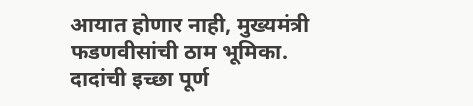आयात होणार नाही, मुख्यमंत्री फडणवीसांची ठाम भूमिका.
दादांची इच्छा पूर्ण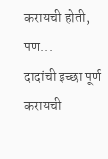करायची होती, पण...
दादांची इच्छा पूर्ण करायची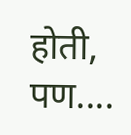होती, पण....